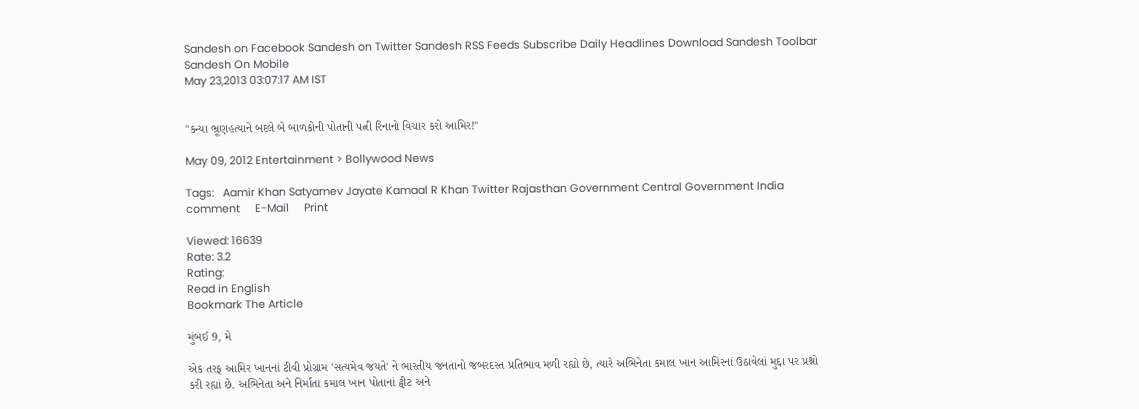Sandesh on Facebook Sandesh on Twitter Sandesh RSS Feeds Subscribe Daily Headlines Download Sandesh Toolbar Sandesh On Mobile
May 23,2013 03:07:17 AM IST


"કન્યા ભ્રૂણહત્યાને બદલે બે બાળકોની પોતાની પત્ની રિનાનો વિચાર કરો આમિર!"

May 09, 2012 Entertainment > Bollywood News

Tags:   Aamir Khan Satyamev Jayate Kamaal R Khan Twitter Rajasthan Government Central Government India comment     E-Mail     Print

Viewed: 16639
Rate: 3.2
Rating:
Read in English
Bookmark The Article

મુંબઈ 9, મે

એક તરફ આમિર ખાનનાં ટીવી પ્રોગ્રામ 'સત્યમેવ જયતે' ને ભારતીય જનતાનો જબરદસ્ત પ્રતિભાવ મળી રહ્યો છે, ત્યારે અભિનેતા કમાલ ખાન આમિરનાં ઉઠાવેલાં મુદ્દા પર પ્રશ્નો કરી રહ્યાં છે. અભિનેતા અને નિર્માતા કમાલ ખાન પોતાનાં ટ્વીટ અને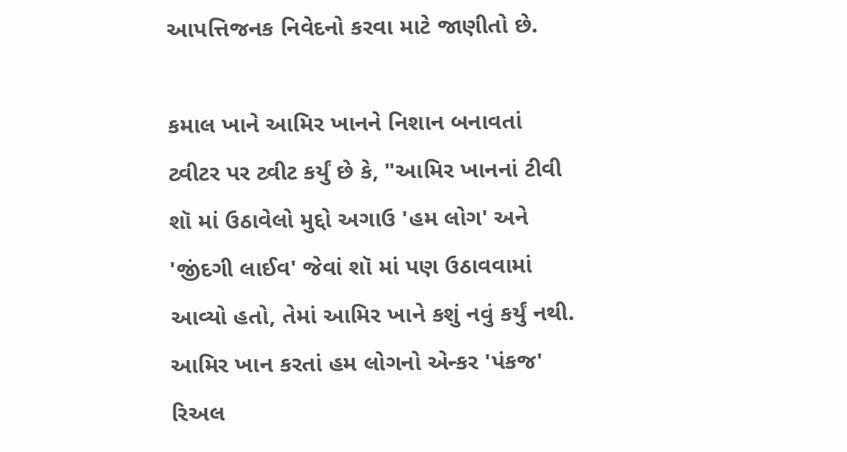આપત્તિજનક નિવેદનો કરવા માટે જાણીતો છે.

કમાલ ખાને આમિર ખાનને નિશાન બનાવતાં ટ્વીટર પર ટ્વીટ કર્યું છે કે, "આમિર ખાનનાં ટીવી શૉ માં ઉઠાવેલો મુદ્દો અગાઉ 'હમ લોગ' અને 'જીંદગી લાઈવ' જેવાં શૉ માં પણ ઉઠાવવામાં આવ્યો હતો, તેમાં આમિર ખાને કશું નવું કર્યું નથી. આમિર ખાન કરતાં હમ લોગનો એન્કર 'પંકજ' રિઅલ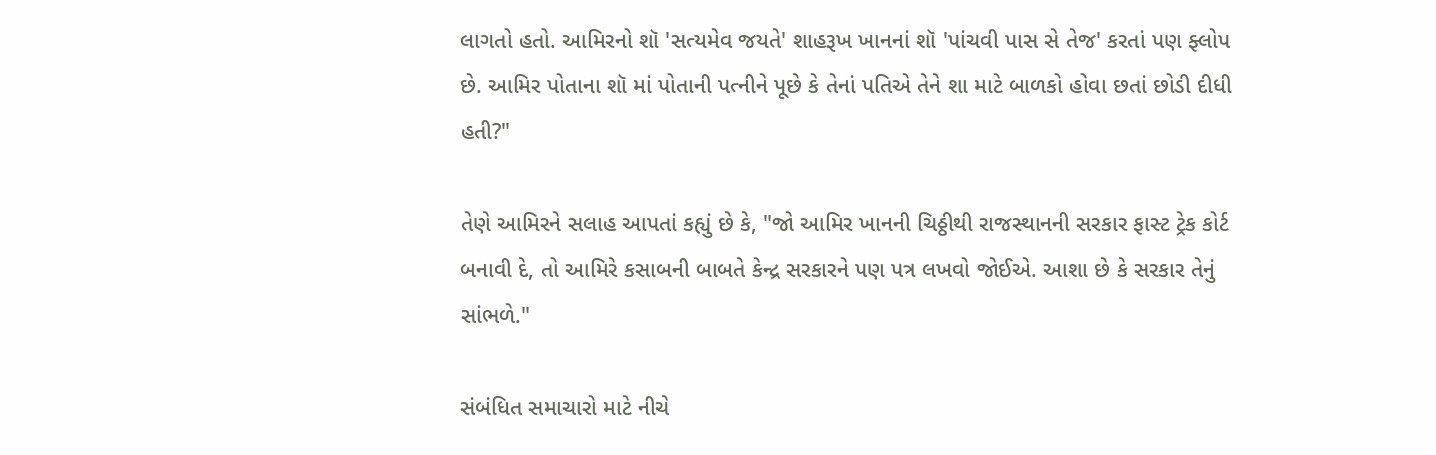લાગતો હતો. આમિરનો શૉ 'સત્યમેવ જયતે' શાહરૂખ ખાનનાં શૉ 'પાંચવી પાસ સે તેજ' કરતાં પણ ફ્લોપ છે. આમિર પોતાના શૉ માં પોતાની પત્નીને પૂછે કે તેનાં પતિએ તેને શા માટે બાળકો હોવા છતાં છોડી દીધી હતી?"

તેણે આમિરને સલાહ આપતાં કહ્યું છે કે, "જો આમિર ખાનની ચિઠ્ઠીથી રાજસ્થાનની સરકાર ફાસ્ટ ટ્રેક કોર્ટ બનાવી દે, તો આમિરે કસાબની બાબતે કેન્દ્ર સરકારને પણ પત્ર લખવો જોઈએ. આશા છે કે સરકાર તેનું સાંભળે."

સંબંધિત સમાચારો માટે નીચે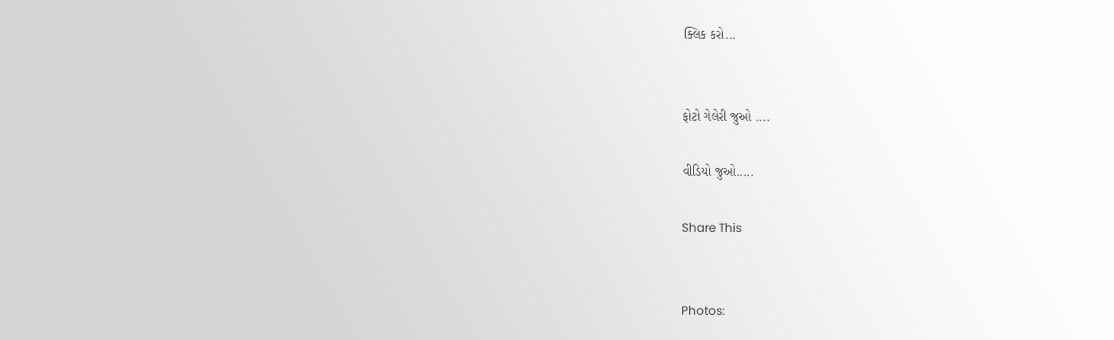ક્લિક કરો...


ફોટો ગેલેરી જુઓ ....

વીડિયો જુઓ.....

Share This


Photos: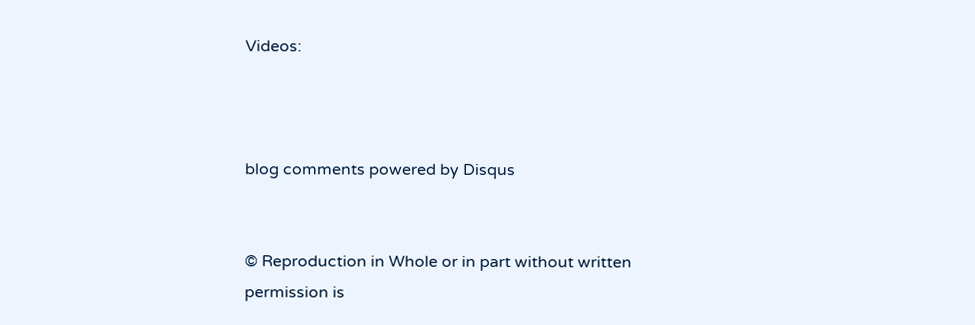Videos:



blog comments powered by Disqus


© Reproduction in Whole or in part without written permission is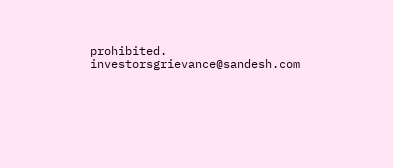prohibited.
investorsgrievance@sandesh.com